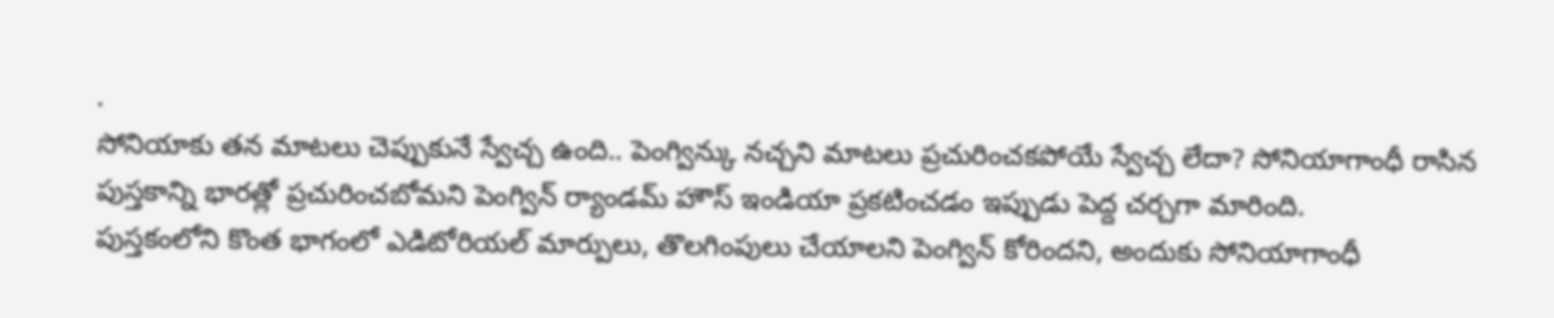.
సోనియాకు తన మాటలు చెప్పుకునే స్వేచ్చ ఉంది.. పెంగ్విన్కు నచ్చని మాటలు ప్రచురించకపోయే స్వేచ్చ లేదా? సోనియాగాంధీ రాసిన పుస్తకాన్ని భారత్లో ప్రచురించబోమని పెంగ్విన్ ర్యాండమ్ హౌస్ ఇండియా ప్రకటించడం ఇప్పుడు పెద్ద చర్చగా మారింది.
పుస్తకంలోని కొంత భాగంలో ఎడిటోరియల్ మార్పులు, తొలగింపులు చేయాలని పెంగ్విన్ కోరిందని, అందుకు సోనియాగాంధీ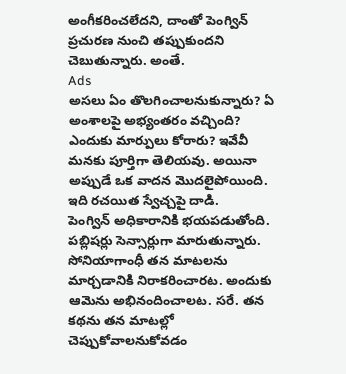అంగీకరించలేదని, దాంతో పెంగ్విన్ ప్రచురణ నుంచి తప్పుకుందని చెబుతున్నారు. అంతే.
Ads
అసలు ఏం తొలగించాలనుకున్నారు? ఏ అంశాలపై అభ్యంతరం వచ్చింది? ఎందుకు మార్పులు కోరారు? ఇవేవీ మనకు పూర్తిగా తెలియవు. అయినా అప్పుడే ఒక వాదన మొదలైపోయింది.
ఇది రచయిత స్వేచ్చపై దాడి.
పెంగ్విన్ అధికారానికి భయపడుతోంది.
పబ్లిషర్లు సెన్సార్లుగా మారుతున్నారు.
సోనియాగాంధీ తన మాటలను మార్చడానికి నిరాకరించారట. అందుకు ఆమెను అభినందించాలట. సరే. తన కథను తన మాటల్లో చెప్పుకోవాలనుకోవడం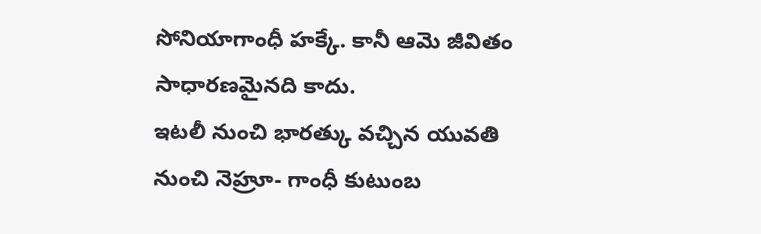సోనియాగాంధీ హక్కే. కానీ ఆమె జీవితం సాధారణమైనది కాదు.
ఇటలీ నుంచి భారత్కు వచ్చిన యువతి నుంచి నెహ్రూ- గాంధీ కుటుంబ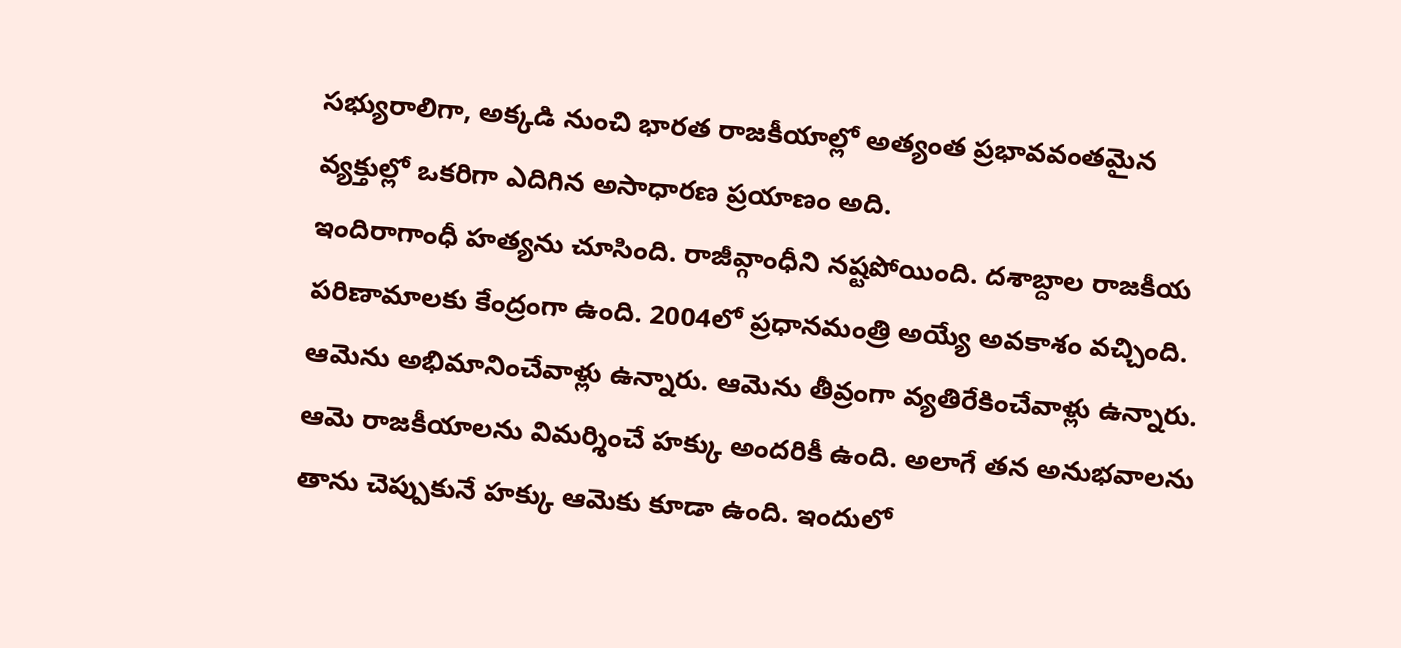సభ్యురాలిగా, అక్కడి నుంచి భారత రాజకీయాల్లో అత్యంత ప్రభావవంతమైన వ్యక్తుల్లో ఒకరిగా ఎదిగిన అసాధారణ ప్రయాణం అది.
ఇందిరాగాంధీ హత్యను చూసింది. రాజీవ్గాంధీని నష్టపోయింది. దశాబ్దాల రాజకీయ పరిణామాలకు కేంద్రంగా ఉంది. 2004లో ప్రధానమంత్రి అయ్యే అవకాశం వచ్చింది. ఆమెను అభిమానించేవాళ్లు ఉన్నారు. ఆమెను తీవ్రంగా వ్యతిరేకించేవాళ్లు ఉన్నారు.
ఆమె రాజకీయాలను విమర్శించే హక్కు అందరికీ ఉంది. అలాగే తన అనుభవాలను తాను చెప్పుకునే హక్కు ఆమెకు కూడా ఉంది. ఇందులో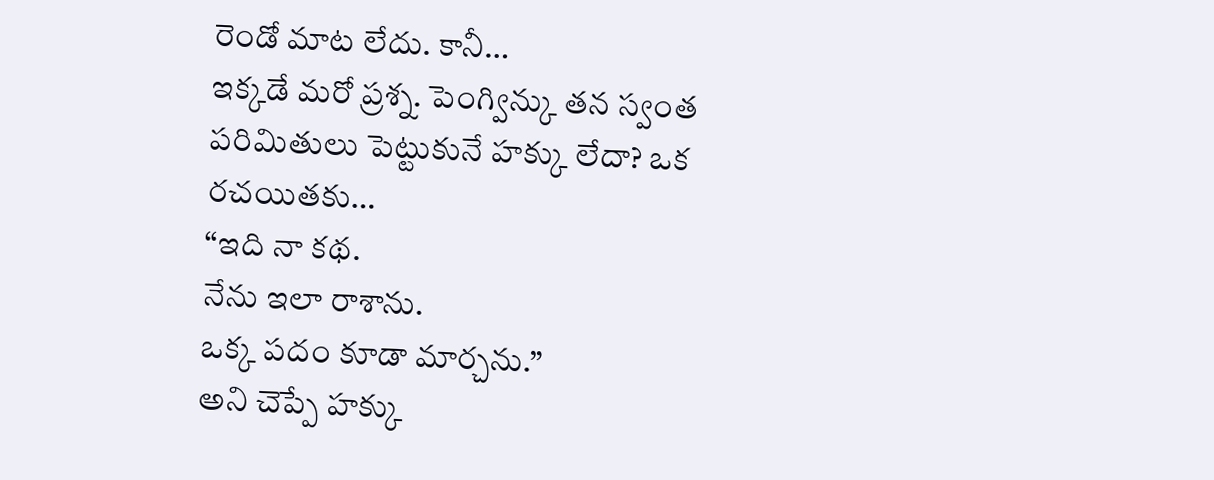రెండో మాట లేదు. కానీ…
ఇక్కడే మరో ప్రశ్న. పెంగ్విన్కు తన స్వంత పరిమితులు పెట్టుకునే హక్కు లేదా? ఒక రచయితకు…
“ఇది నా కథ.
నేను ఇలా రాశాను.
ఒక్క పదం కూడా మార్చను.”
అని చెప్పే హక్కు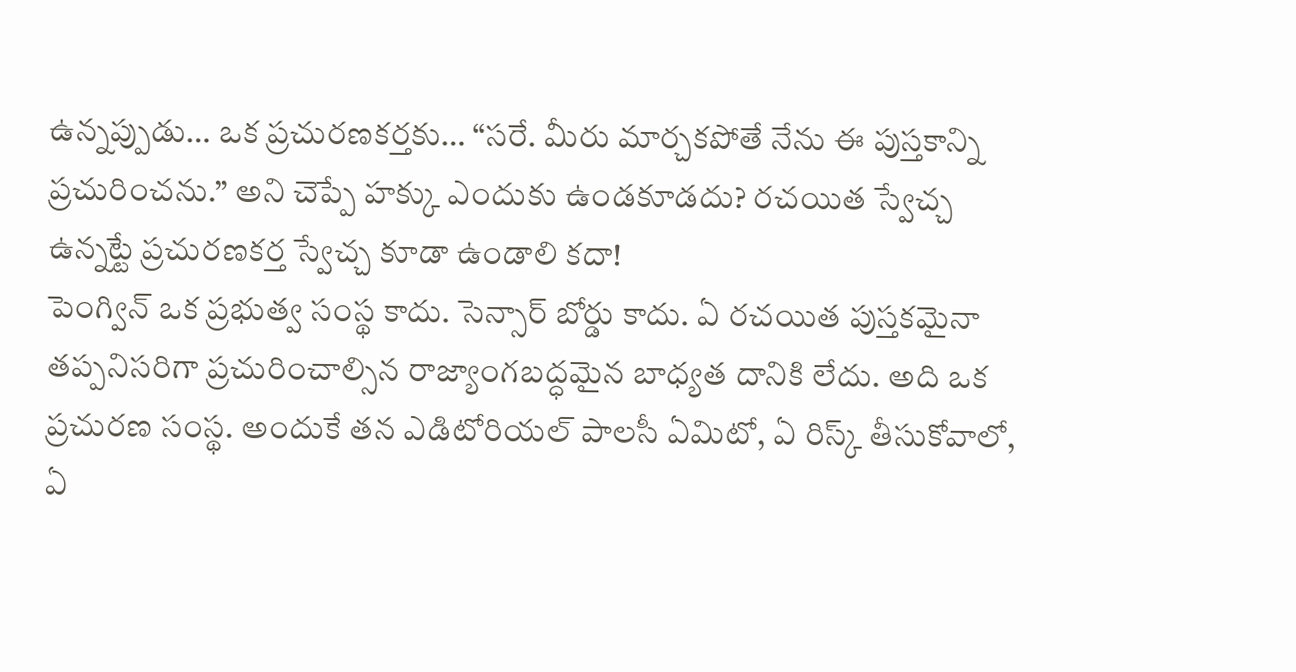ఉన్నప్పుడు… ఒక ప్రచురణకర్తకు… “సరే. మీరు మార్చకపోతే నేను ఈ పుస్తకాన్ని ప్రచురించను.” అని చెప్పే హక్కు ఎందుకు ఉండకూడదు? రచయిత స్వేచ్చ ఉన్నట్టే ప్రచురణకర్త స్వేచ్చ కూడా ఉండాలి కదా!
పెంగ్విన్ ఒక ప్రభుత్వ సంస్థ కాదు. సెన్సార్ బోర్డు కాదు. ఏ రచయిత పుస్తకమైనా తప్పనిసరిగా ప్రచురించాల్సిన రాజ్యాంగబద్ధమైన బాధ్యత దానికి లేదు. అది ఒక ప్రచురణ సంస్థ. అందుకే తన ఎడిటోరియల్ పాలసీ ఏమిటో, ఏ రిస్క్ తీసుకోవాలో, ఏ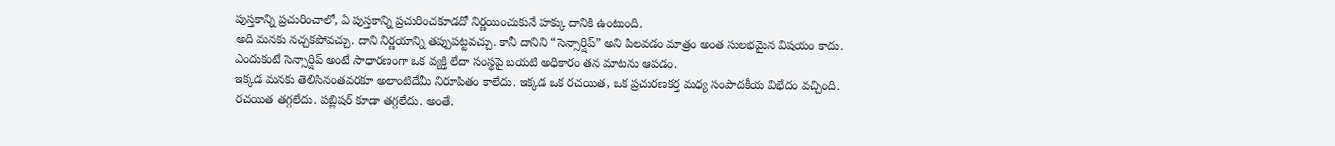పుస్తకాన్ని ప్రచురించాలో, ఏ పుస్తకాన్ని ప్రచురించకూడదో నిర్ణయించుకునే హక్కు దానికి ఉంటుంది.
అది మనకు నచ్చకపోవచ్చు. దాని నిర్ణయాన్ని తప్పుపట్టవచ్చు. కానీ దానిని “సెన్సార్షిప్” అని పిలవడం మాత్రం అంత సులభమైన విషయం కాదు. ఎందుకంటే సెన్సార్షిప్ అంటే సాధారణంగా ఒక వ్యక్తి లేదా సంస్థపై బయటి అధికారం తన మాటను ఆపడం.
ఇక్కడ మనకు తెలిసినంతవరకూ అలాంటిదేమీ నిరూపితం కాలేదు. ఇక్కడ ఒక రచయిత, ఒక ప్రచురణకర్త మధ్య సంపాదకీయ విభేదం వచ్చింది. రచయిత తగ్గలేదు. పబ్లిషర్ కూడా తగ్గలేదు. అంతే.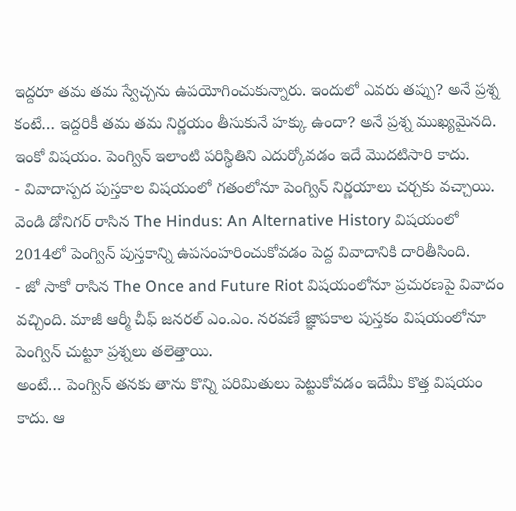ఇద్దరూ తమ తమ స్వేచ్చను ఉపయోగించుకున్నారు. ఇందులో ఎవరు తప్పు? అనే ప్రశ్న కంటే… ఇద్దరికీ తమ తమ నిర్ణయం తీసుకునే హక్కు ఉందా? అనే ప్రశ్న ముఖ్యమైనది. ఇంకో విషయం. పెంగ్విన్ ఇలాంటి పరిస్థితిని ఎదుర్కోవడం ఇదే మొదటిసారి కాదు.
- వివాదాస్పద పుస్తకాల విషయంలో గతంలోనూ పెంగ్విన్ నిర్ణయాలు చర్చకు వచ్చాయి. వెండి డోనిగర్ రాసిన The Hindus: An Alternative History విషయంలో 2014లో పెంగ్విన్ పుస్తకాన్ని ఉపసంహరించుకోవడం పెద్ద వివాదానికి దారితీసింది.
- జో సాకో రాసిన The Once and Future Riot విషయంలోనూ ప్రచురణపై వివాదం వచ్చింది. మాజీ ఆర్మీ చీఫ్ జనరల్ ఎం.ఎం. నరవణే జ్ఞాపకాల పుస్తకం విషయంలోనూ పెంగ్విన్ చుట్టూ ప్రశ్నలు తలెత్తాయి.
అంటే… పెంగ్విన్ తనకు తాను కొన్ని పరిమితులు పెట్టుకోవడం ఇదేమీ కొత్త విషయం కాదు. ఆ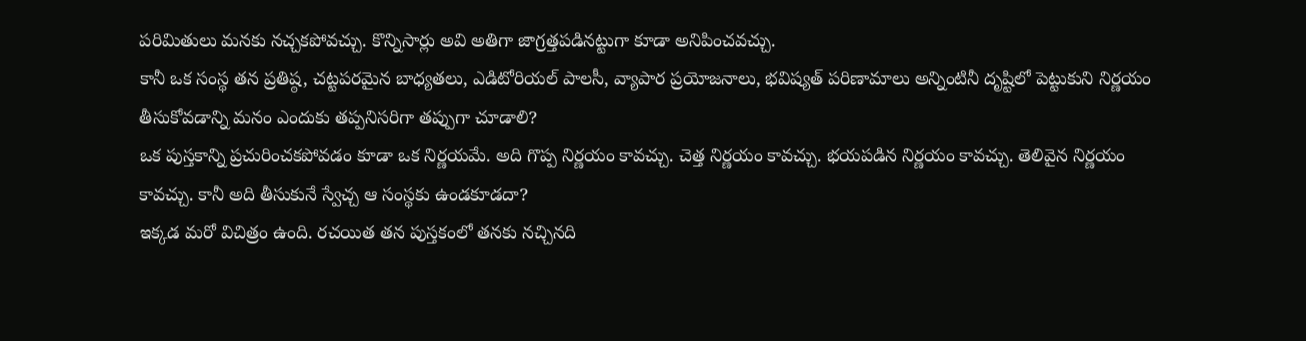పరిమితులు మనకు నచ్చకపోవచ్చు. కొన్నిసార్లు అవి అతిగా జాగ్రత్తపడినట్టుగా కూడా అనిపించవచ్చు.
కానీ ఒక సంస్థ తన ప్రతిష్ఠ, చట్టపరమైన బాధ్యతలు, ఎడిటోరియల్ పాలసీ, వ్యాపార ప్రయోజనాలు, భవిష్యత్ పరిణామాలు అన్నింటినీ దృష్టిలో పెట్టుకుని నిర్ణయం తీసుకోవడాన్ని మనం ఎందుకు తప్పనిసరిగా తప్పుగా చూడాలి?
ఒక పుస్తకాన్ని ప్రచురించకపోవడం కూడా ఒక నిర్ణయమే. అది గొప్ప నిర్ణయం కావచ్చు. చెత్త నిర్ణయం కావచ్చు. భయపడిన నిర్ణయం కావచ్చు. తెలివైన నిర్ణయం కావచ్చు. కానీ అది తీసుకునే స్వేచ్చ ఆ సంస్థకు ఉండకూడదా?
ఇక్కడ మరో విచిత్రం ఉంది. రచయిత తన పుస్తకంలో తనకు నచ్చినది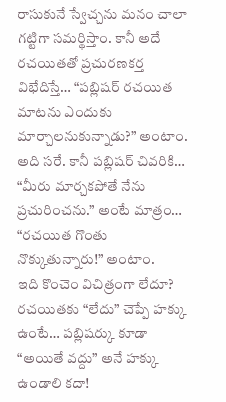రాసుకునే స్వేచ్చను మనం చాలా గట్టిగా సమర్థిస్తాం. కానీ అదే రచయితతో ప్రచురణకర్త విభేదిస్తే… “పబ్లిషర్ రచయిత మాటను ఎందుకు మార్చాలనుకున్నాడు?” అంటాం. అది సరే. కానీ పబ్లిషర్ చివరికి… “మీరు మార్చకపోతే నేను ప్రచురించను.” అంటే మాత్రం… “రచయిత గొంతు నొక్కుతున్నారు!” అంటాం.
ఇది కొంచెం విచిత్రంగా లేదూ? రచయితకు “లేదు” చెప్పే హక్కు ఉంటే… పబ్లిషర్కు కూడా “అయితే వద్దు” అనే హక్కు ఉండాలి కదా!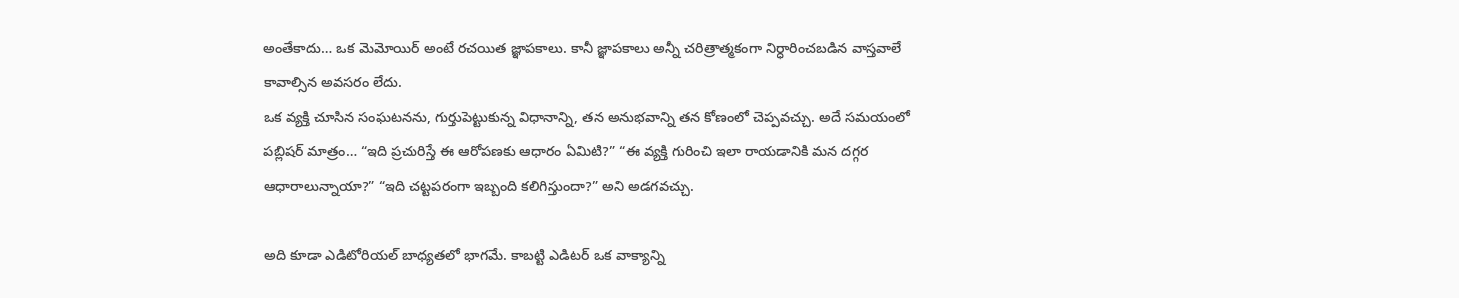అంతేకాదు… ఒక మెమోయిర్ అంటే రచయిత జ్ఞాపకాలు. కానీ జ్ఞాపకాలు అన్నీ చరిత్రాత్మకంగా నిర్ధారించబడిన వాస్తవాలే కావాల్సిన అవసరం లేదు.
ఒక వ్యక్తి చూసిన సంఘటనను, గుర్తుపెట్టుకున్న విధానాన్ని, తన అనుభవాన్ని తన కోణంలో చెప్పవచ్చు. అదే సమయంలో పబ్లిషర్ మాత్రం… “ఇది ప్రచురిస్తే ఈ ఆరోపణకు ఆధారం ఏమిటి?” “ఈ వ్యక్తి గురించి ఇలా రాయడానికి మన దగ్గర ఆధారాలున్నాయా?” “ఇది చట్టపరంగా ఇబ్బంది కలిగిస్తుందా?” అని అడగవచ్చు.

అది కూడా ఎడిటోరియల్ బాధ్యతలో భాగమే. కాబట్టి ఎడిటర్ ఒక వాక్యాన్ని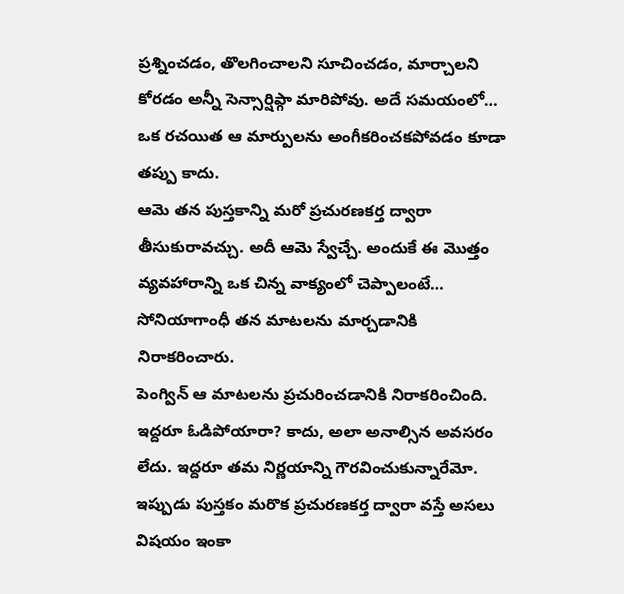ప్రశ్నించడం, తొలగించాలని సూచించడం, మార్చాలని కోరడం అన్నీ సెన్సార్షిప్గా మారిపోవు. అదే సమయంలో… ఒక రచయిత ఆ మార్పులను అంగీకరించకపోవడం కూడా తప్పు కాదు.
ఆమె తన పుస్తకాన్ని మరో ప్రచురణకర్త ద్వారా తీసుకురావచ్చు. అదీ ఆమె స్వేచ్చే. అందుకే ఈ మొత్తం వ్యవహారాన్ని ఒక చిన్న వాక్యంలో చెప్పాలంటే…
సోనియాగాంధీ తన మాటలను మార్చడానికి నిరాకరించారు.
పెంగ్విన్ ఆ మాటలను ప్రచురించడానికి నిరాకరించింది.
ఇద్దరూ ఓడిపోయారా? కాదు, అలా అనాల్సిన అవసరం లేదు. ఇద్దరూ తమ నిర్ణయాన్ని గౌరవించుకున్నారేమో. ఇప్పుడు పుస్తకం మరొక ప్రచురణకర్త ద్వారా వస్తే అసలు విషయం ఇంకా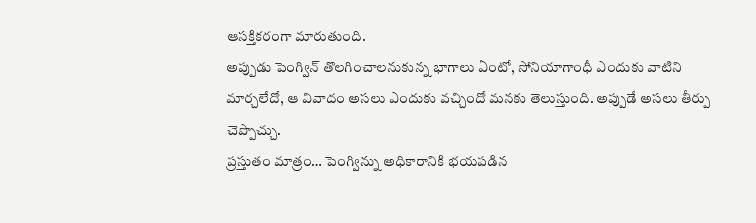ఆసక్తికరంగా మారుతుంది.
అప్పుడు పెంగ్విన్ తొలగించాలనుకున్న భాగాలు ఏంటో, సోనియాగాంధీ ఎందుకు వాటిని మార్చలేదో, ఆ వివాదం అసలు ఎందుకు వచ్చిందో మనకు తెలుస్తుంది. అప్పుడే అసలు తీర్పు చెప్పొచ్చు.
ప్రస్తుతం మాత్రం… పెంగ్విన్ను అధికారానికి భయపడిన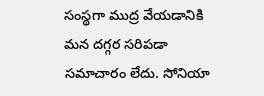సంస్థగా ముద్ర వేయడానికి మన దగ్గర సరిపడా సమాచారం లేదు. సోనియా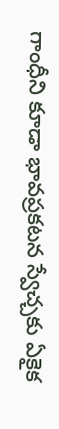గాంధీని కూడా భావప్రకటన స్వేచ్చకు ఏకైక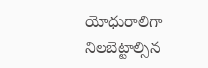యోధురాలిగా నిలబెట్టాల్సిన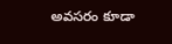అవసరం కూడా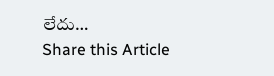లేదు…
Share this Article